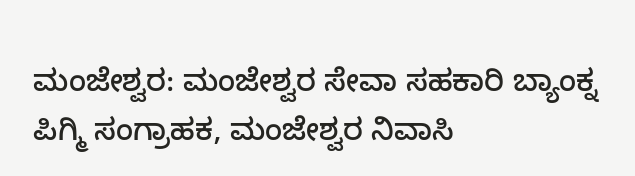ಮಂಜೇಶ್ವರ: ಮಂಜೇಶ್ವರ ಸೇವಾ ಸಹಕಾರಿ ಬ್ಯಾಂಕ್ನ ಪಿಗ್ಮಿ ಸಂಗ್ರಾಹಕ, ಮಂಜೇಶ್ವರ ನಿವಾಸಿ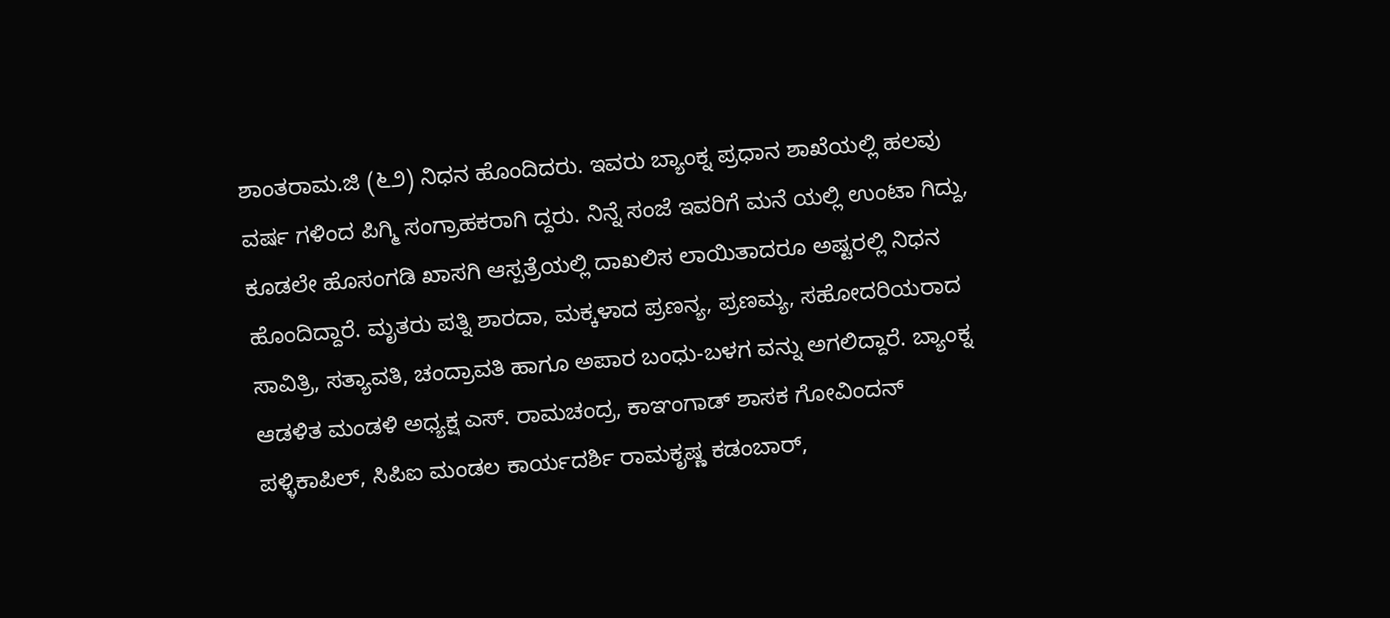ಶಾಂತರಾಮ.ಜಿ (೬೨) ನಿಧನ ಹೊಂದಿದರು. ಇವರು ಬ್ಯಾಂಕ್ನ ಪ್ರಧಾನ ಶಾಖೆಯಲ್ಲಿ ಹಲವು ವರ್ಷ ಗಳಿಂದ ಪಿಗ್ಮಿ ಸಂಗ್ರಾಹಕರಾಗಿ ದ್ದರು. ನಿನ್ನೆ ಸಂಜೆ ಇವರಿಗೆ ಮನೆ ಯಲ್ಲಿ ಉಂಟಾ ಗಿದ್ದು, ಕೂಡಲೇ ಹೊಸಂಗಡಿ ಖಾಸಗಿ ಆಸ್ಪತ್ರೆಯಲ್ಲಿ ದಾಖಲಿಸ ಲಾಯಿತಾದರೂ ಅಷ್ಟರಲ್ಲಿ ನಿಧನ ಹೊಂದಿದ್ದಾರೆ. ಮೃತರು ಪತ್ನಿ ಶಾರದಾ, ಮಕ್ಕಳಾದ ಪ್ರಣನ್ಯ, ಪ್ರಣಮ್ಯ, ಸಹೋದರಿಯರಾದ ಸಾವಿತ್ರಿ, ಸತ್ಯಾವತಿ, ಚಂದ್ರಾವತಿ ಹಾಗೂ ಅಪಾರ ಬಂಧು-ಬಳಗ ವನ್ನು ಅಗಲಿದ್ದಾರೆ. ಬ್ಯಾಂಕ್ನ ಆಡಳಿತ ಮಂಡಳಿ ಅಧ್ಯಕ್ಷ ಎಸ್. ರಾಮಚಂದ್ರ, ಕಾಞಂಗಾಡ್ ಶಾಸಕ ಗೋವಿಂದನ್ ಪಳ್ಳಿಕಾಪಿಲ್, ಸಿಪಿಐ ಮಂಡಲ ಕಾರ್ಯದರ್ಶಿ ರಾಮಕೃಷ್ಣ ಕಡಂಬಾರ್,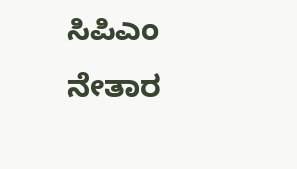ಸಿಪಿಎಂ ನೇತಾರ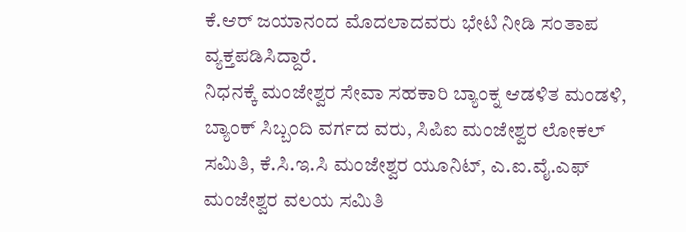ಕೆ.ಆರ್ ಜಯಾನಂದ ಮೊದಲಾದವರು ಭೇಟಿ ನೀಡಿ ಸಂತಾಪ ವ್ಯಕ್ತಪಡಿಸಿದ್ದಾರೆ.
ನಿಧನಕ್ಕೆ ಮಂಜೇಶ್ವರ ಸೇವಾ ಸಹಕಾರಿ ಬ್ಯಾಂಕ್ನ ಆಡಳಿತ ಮಂಡಳಿ, ಬ್ಯಾಂಕ್ ಸಿಬ್ಬಂದಿ ವರ್ಗದ ವರು, ಸಿಪಿಐ ಮಂಜೇಶ್ವರ ಲೋಕಲ್ ಸಮಿತಿ, ಕೆ.ಸಿ.ಇ.ಸಿ ಮಂಜೇಶ್ವರ ಯೂನಿಟ್, ಎ.ಐ.ವೈ.ಎಫ್ ಮಂಜೇಶ್ವರ ವಲಯ ಸಮಿತಿ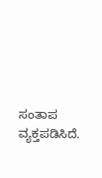ಸಂತಾಪ ವ್ಯಕ್ತಪಡಿಸಿದೆ.